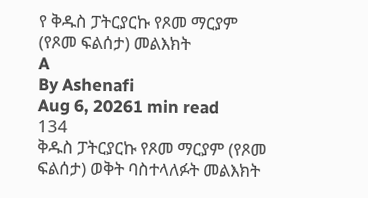የ ቅዱስ ፓትርያርኩ የጾመ ማርያም (የጾመ ፍልሰታ) መልእክት
A
By Ashenafi
Aug 6, 20261 min read
134
ቅዱስ ፓትርያርኩ የጾመ ማርያም (የጾመ ፍልሰታ) ወቅት ባስተላለፉት መልእክት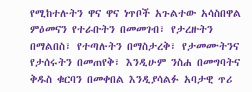የሚከተሉትን ዋና ዋና ነጥቦች አጉልተው አሳስበዋል ምዕመናን የተራቡትን በመመገብ፣ የታረዙትን በማልበስ፣ የተጣሉትን በማስታረቅ፣ የታመሙትንና የታሰሩትን በመጠየቅ፣ እንዲሁም ንስሐ በመግባትና ቅዱስ ቁርባን በመቀበል እንዲያሳልፉ አባታዊ ጥሪ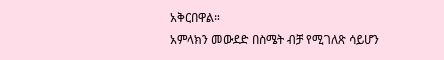አቅርበዋል።
አምላክን መውደድ በስሜት ብቻ የሚገለጽ ሳይሆን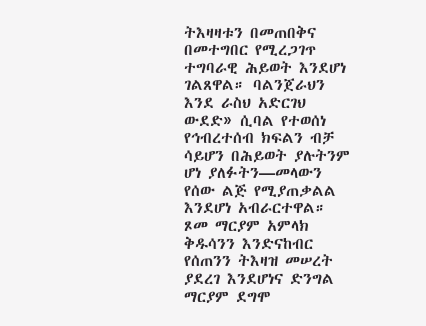ትእዛዛቱን በመጠበቅና በመተግበር የሚረጋገጥ ተግባራዊ ሕይወት እንደሆነ ገልጸዋል። ባልንጀራህን እንደ ራስህ አድርገህ ውደድ» ሲባል የተወሰነ የኅብረተሰብ ክፍልን ብቻ ሳይሆን በሕይወት ያሉትንም ሆነ ያለፉትን—መላውን የሰው ልጅ የሚያጠቃልል እንደሆነ አብራርተዋል።
ጾመ ማርያም አምላክ ቅዱሳንን እንድናከብር የሰጠንን ትእዛዝ መሠረት ያደረገ እንደሆነና ድንግል ማርያም ደግሞ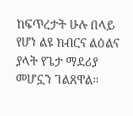ከፍጥረታት ሁሉ በላይ የሆነ ልዩ ክብርና ልዕልና ያላት የጌታ ማደሪያ መሆኗን ገልጸዋል።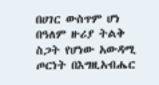በሀገር ውስጥም ሆነ በዓለም ዙሪያ ትልቅ ስጋት የሆነው አውዳሚ ጦርነት በእግዚአብሔር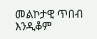መልኮታዊ ጥበብ እንዲቆም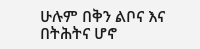ሁሉም በቅን ልቦና እና በትሕትና ሆኖ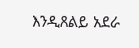እንዲጸልይ አደራ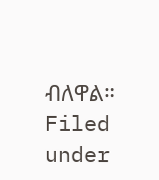ብለዋል።
Filed under